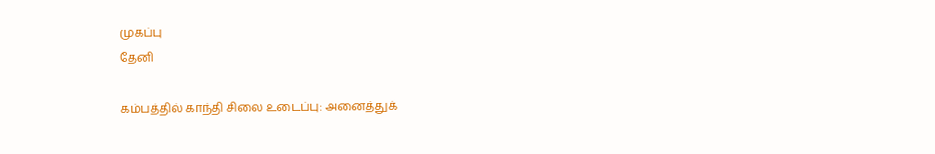முகப்பு
தேனி

கம்பத்தில் காந்தி சிலை உடைப்பு: அனைத்துக்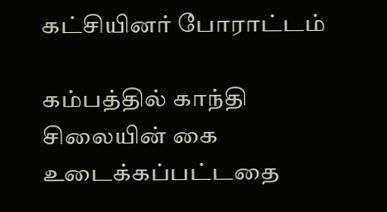கட்சியினர் போராட்டம்

கம்பத்தில் காந்தி சிலையின் கை உடைக்கப்பட்டதை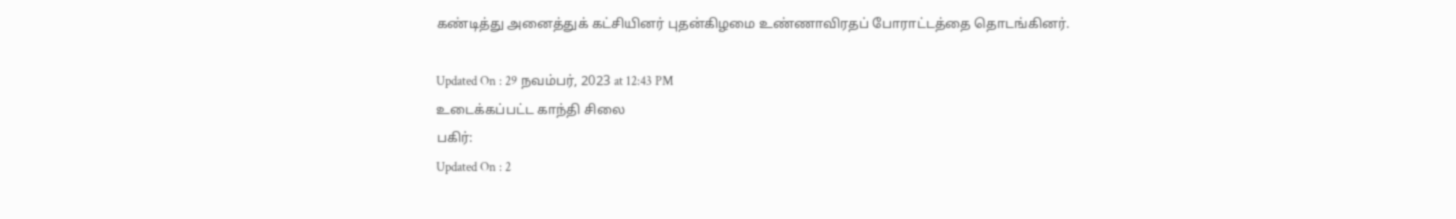கண்டித்து அனைத்துக் கட்சியினர் புதன்கிழமை உண்ணாவிரதப் போராட்டத்தை தொடங்கினர்.

Updated On : 29 நவம்பர், 2023 at 12:43 PM
உடைக்கப்பட்ட காந்தி சிலை
பகிர்:
Updated On : 2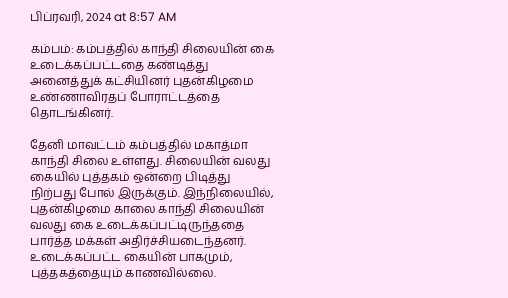பிப்ரவரி, 2024 at 8:57 AM

கம்பம்: கம்பத்தில் காந்தி சிலையின் கை உடைக்கப்பட்டதை கண்டித்து அனைத்துக் கட்சியினர் புதன்கிழமை உண்ணாவிரதப் போராட்டத்தை தொடங்கினர்.

தேனி மாவட்டம் கம்பத்தில் மகாத்மா காந்தி சிலை உள்ளது. சிலையின் வலது கையில் புத்தகம் ஒன்றை பிடித்து நிற்பது போல் இருக்கும். இந்நிலையில், புதன்கிழமை காலை காந்தி சிலையின் வலது கை உடைக்கப்பட்டிருந்ததை பார்த்த மக்கள் அதிர்ச்சியடைந்தனர். உடைக்கப்பட்ட கையின் பாகமும், புத்தகத்தையும் காணவில்லை.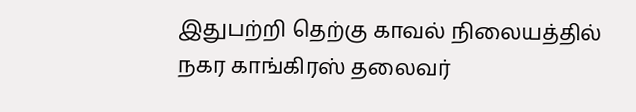இதுபற்றி தெற்கு காவல் நிலையத்தில் நகர காங்கிரஸ் தலைவர்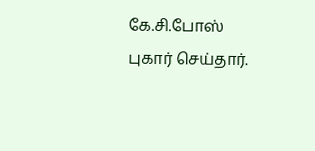கே.சி.போஸ் புகார் செய்தார்.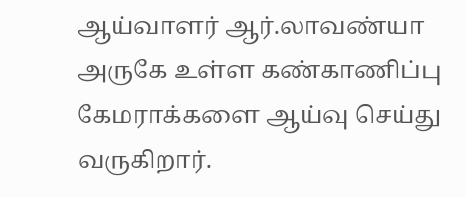ஆய்வாளர் ஆர்.லாவண்யா அருகே உள்ள கண்காணிப்பு கேமராக்களை ஆய்வு செய்து வருகிறார்.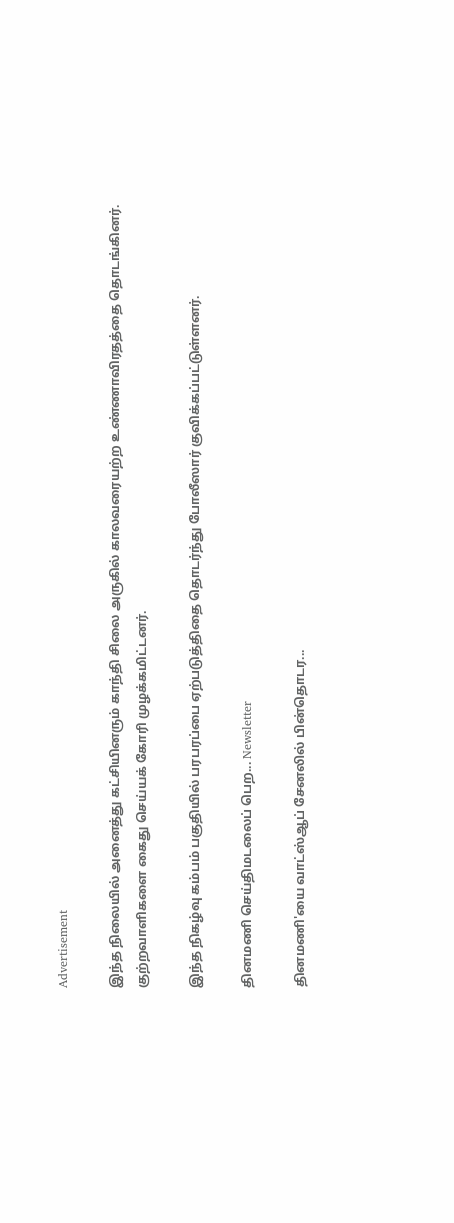Advertisement

இந்த நிலையில் அனைத்து கட்சியினரும் காந்தி சிலை அருகில் காலவரையற்ற உண்ணாவிரதத்தை தொடங்கினர். குற்றவாளிகளை கைது செய்யக் கோரி முழக்கமிட்டனர்.

இந்த நிகழ்வு கம்பம் பகுதியில் பரபரப்பை ஏற்படுத்திதை தொடர்ந்து போலீஸார் குவிக்கப்பட்டுள்ளனர்.

தினமணி செய்திமடலைப் பெற... Newsletter

தினமணி'யை வாட்ஸ்ஆப் சேனலில் பின்தொடர...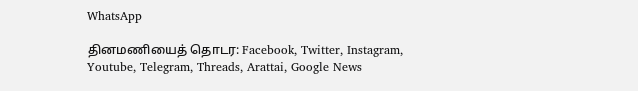WhatsApp

தினமணியைத் தொடர: Facebook, Twitter, Instagram, Youtube, Telegram, Threads, Arattai, Google News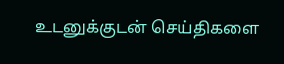உடனுக்குடன் செய்திகளை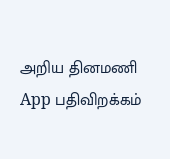அறிய தினமணி App பதிவிறக்கம்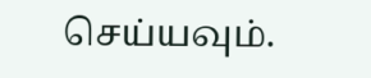செய்யவும்.